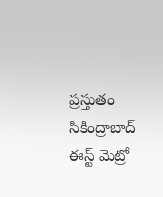ప్రస్తుతం సికింద్రాబాద్ ఈస్ట్ మెట్రో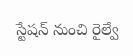స్టేషన్ నుంచి రైల్వే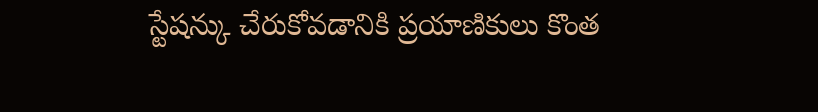స్టేషన్కు చేరుకోవడానికి ప్రయాణికులు కొంత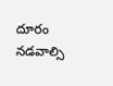దూరం నడవాల్సి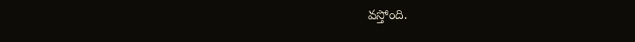వస్తోంది.